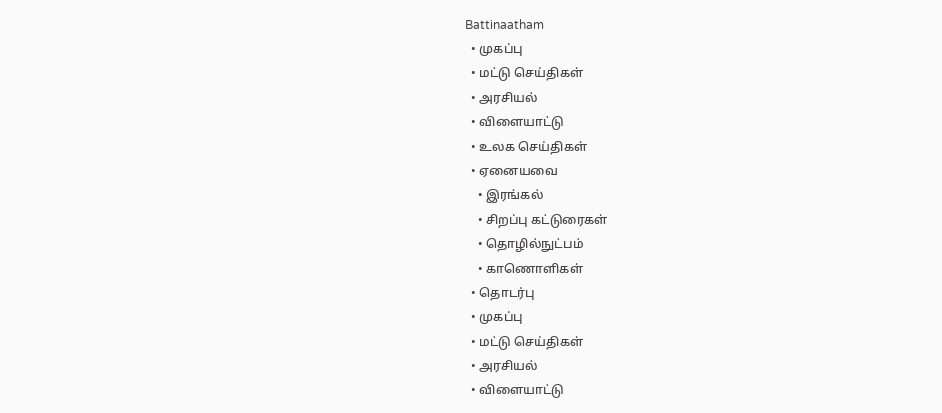Battinaatham
  • முகப்பு
  • மட்டு செய்திகள்
  • அரசியல்
  • விளையாட்டு
  • உலக செய்திகள்
  • ஏனையவை
    • இரங்கல்
    • சிறப்பு கட்டுரைகள்
    • தொழில்நுட்பம்
    • காணொளிகள்
  • தொடர்பு
  • முகப்பு
  • மட்டு செய்திகள்
  • அரசியல்
  • விளையாட்டு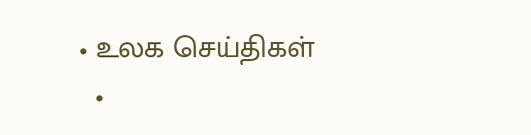• உலக செய்திகள்
  •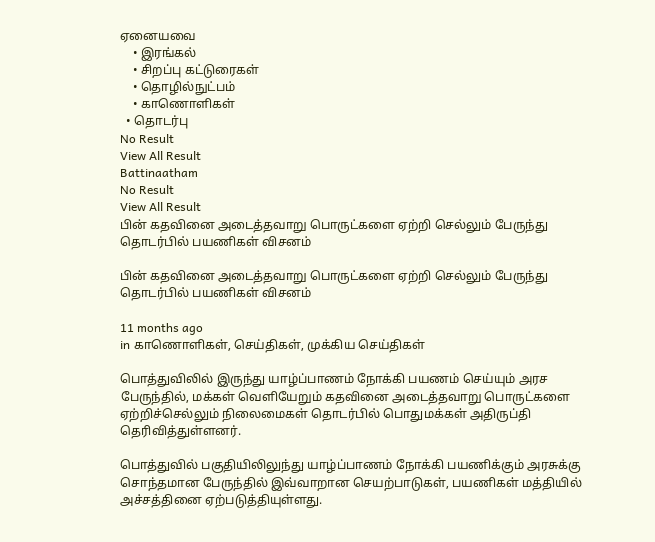ஏனையவை
    • இரங்கல்
    • சிறப்பு கட்டுரைகள்
    • தொழில்நுட்பம்
    • காணொளிகள்
  • தொடர்பு
No Result
View All Result
Battinaatham
No Result
View All Result
பின் கதவினை அடைத்தவாறு பொருட்களை ஏற்றி செல்லும் பேருந்து தொடர்பில் பயணிகள் விசனம்

பின் கதவினை அடைத்தவாறு பொருட்களை ஏற்றி செல்லும் பேருந்து தொடர்பில் பயணிகள் விசனம்

11 months ago
in காணொளிகள், செய்திகள், முக்கிய செய்திகள்

பொத்துவிலில் இருந்து யாழ்ப்பாணம் நோக்கி பயணம் செய்யும் அரச பேருந்தில், மக்கள் வெளியேறும் கதவினை அடைத்தவாறு பொருட்களை ஏற்றிச்செல்லும் நிலைமைகள் தொடர்பில் பொதுமக்கள் அதிருப்தி தெரிவித்துள்ளனர்.

பொத்துவில் பகுதியிலிலுந்து யாழ்ப்பாணம் நோக்கி பயணிக்கும் அரசுக்கு சொந்தமான பேருந்தில் இவ்வாறான செயற்பாடுகள், பயணிகள் மத்தியில் அச்சத்தினை ஏற்படுத்தியுள்ளது.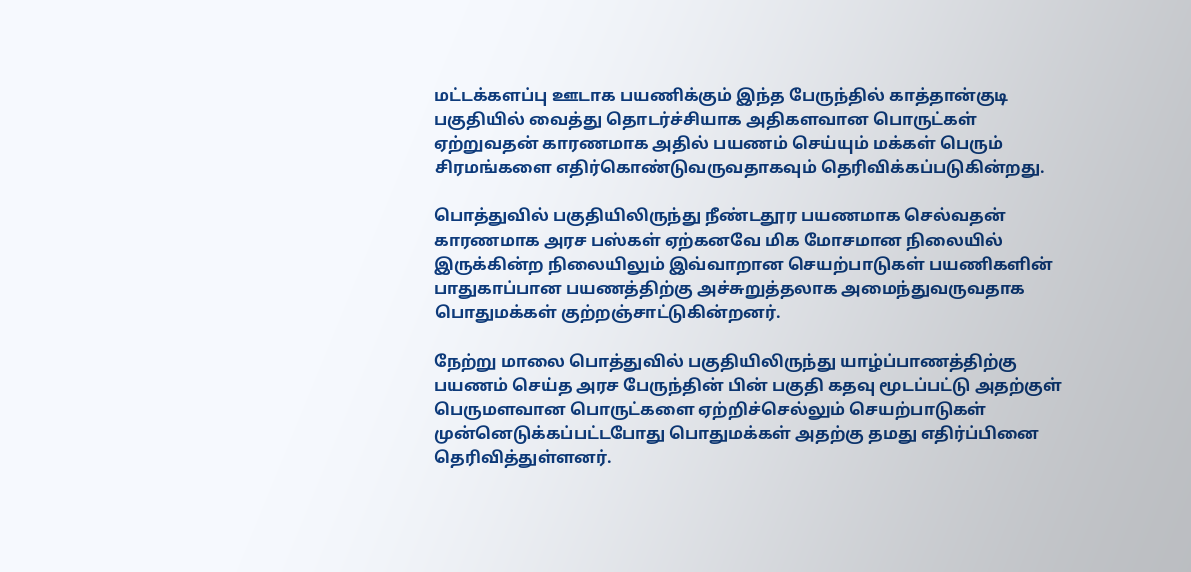மட்டக்களப்பு ஊடாக பயணிக்கும் இந்த பேருந்தில் காத்தான்குடி பகுதியில் வைத்து தொடர்ச்சியாக அதிகளவான பொருட்கள் ஏற்றுவதன் காரணமாக அதில் பயணம் செய்யும் மக்கள் பெரும் சிரமங்களை எதிர்கொண்டுவருவதாகவும் தெரிவிக்கப்படுகின்றது.

பொத்துவில் பகுதியிலிருந்து நீண்டதூர பயணமாக செல்வதன் காரணமாக அரச பஸ்கள் ஏற்கனவே மிக மோசமான நிலையில் இருக்கின்ற நிலையிலும் இவ்வாறான செயற்பாடுகள் பயணிகளின் பாதுகாப்பான பயணத்திற்கு அச்சுறுத்தலாக அமைந்துவருவதாக பொதுமக்கள் குற்றஞ்சாட்டுகின்றனர்.

நேற்று மாலை பொத்துவில் பகுதியிலிருந்து யாழ்ப்பாணத்திற்கு பயணம் செய்த அரச பேருந்தின் பின் பகுதி கதவு மூடப்பட்டு அதற்குள் பெருமளவான பொருட்களை ஏற்றிச்செல்லும் செயற்பாடுகள் முன்னெடுக்கப்பட்டபோது பொதுமக்கள் அதற்கு தமது எதிர்ப்பினை தெரிவித்துள்ளனர்.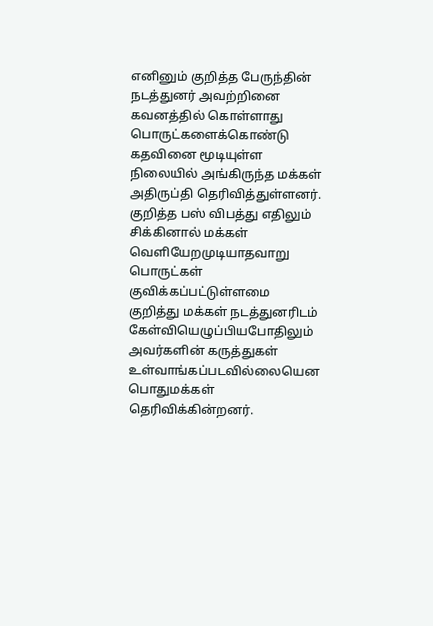எனினும் குறித்த பேருந்தின் நடத்துனர் அவற்றினை கவனத்தில் கொள்ளாது பொருட்களைக்கொண்டு கதவினை மூடியுள்ள நிலையில் அங்கிருந்த மக்கள் அதிருப்தி தெரிவித்துள்ளனர். குறித்த பஸ் விபத்து எதிலும் சிக்கினால் மக்கள் வெளியேறமுடியாதவாறு பொருட்கள் குவிக்கப்பட்டுள்ளமை குறித்து மக்கள் நடத்துனரிடம் கேள்வியெழுப்பியபோதிலும் அவர்களின் கருத்துகள் உள்வாங்கப்படவில்லையென பொதுமக்கள் தெரிவிக்கின்றனர்.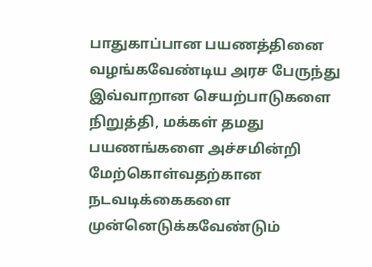பாதுகாப்பான பயணத்தினை வழங்கவேண்டிய அரச பேருந்து இவ்வாறான செயற்பாடுகளை நிறுத்தி, மக்கள் தமது பயணங்களை அச்சமின்றி மேற்கொள்வதற்கான நடவடிக்கைகளை முன்னெடுக்கவேண்டும்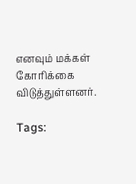எனவும் மக்கள் கோரிக்கை விடுத்துள்ளனர்.

Tags: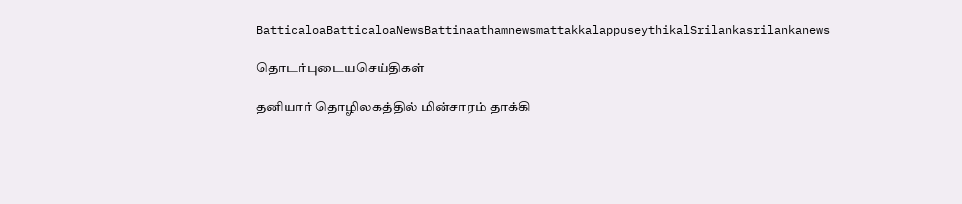BatticaloaBatticaloaNewsBattinaathamnewsmattakkalappuseythikalSrilankasrilankanews

தொடர்புடையசெய்திகள்

தனியார் தொழிலகத்தில் மின்சாரம் தாக்கி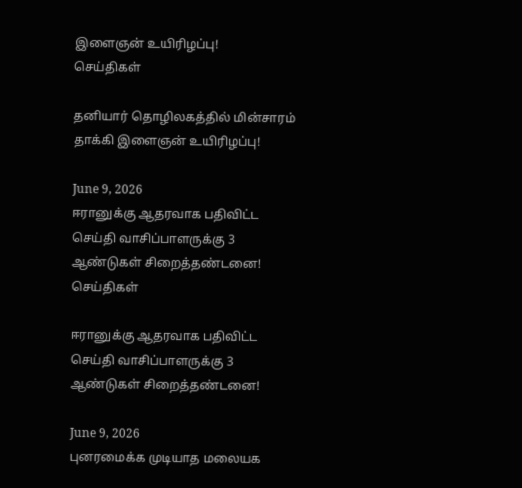இளைஞன் உயிரிழப்பு!
செய்திகள்

தனியார் தொழிலகத்தில் மின்சாரம் தாக்கி இளைஞன் உயிரிழப்பு!

June 9, 2026
ஈரானுக்கு ஆதரவாக பதிவிட்ட செய்தி வாசிப்பாளருக்கு 3 ஆண்டுகள் சிறைத்தண்டனை!
செய்திகள்

ஈரானுக்கு ஆதரவாக பதிவிட்ட செய்தி வாசிப்பாளருக்கு 3 ஆண்டுகள் சிறைத்தண்டனை!

June 9, 2026
புனரமைக்க முடியாத மலையக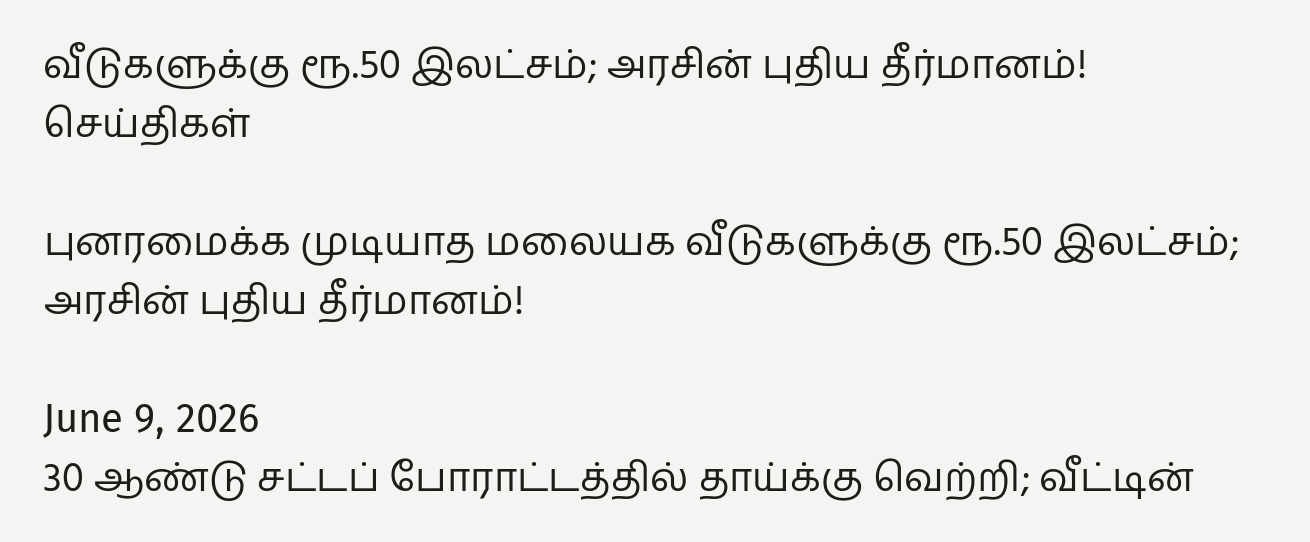வீடுகளுக்கு ரூ.50 இலட்சம்; அரசின் புதிய தீர்மானம்!
செய்திகள்

புனரமைக்க முடியாத மலையக வீடுகளுக்கு ரூ.50 இலட்சம்; அரசின் புதிய தீர்மானம்!

June 9, 2026
30 ஆண்டு சட்டப் போராட்டத்தில் தாய்க்கு வெற்றி; வீட்டின்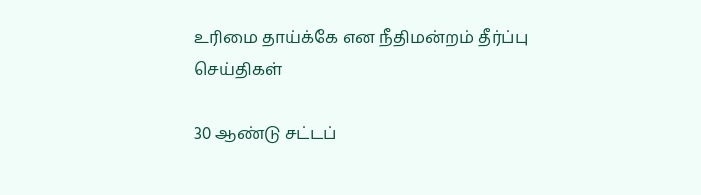உரிமை தாய்க்கே என நீதிமன்றம் தீர்ப்பு
செய்திகள்

30 ஆண்டு சட்டப்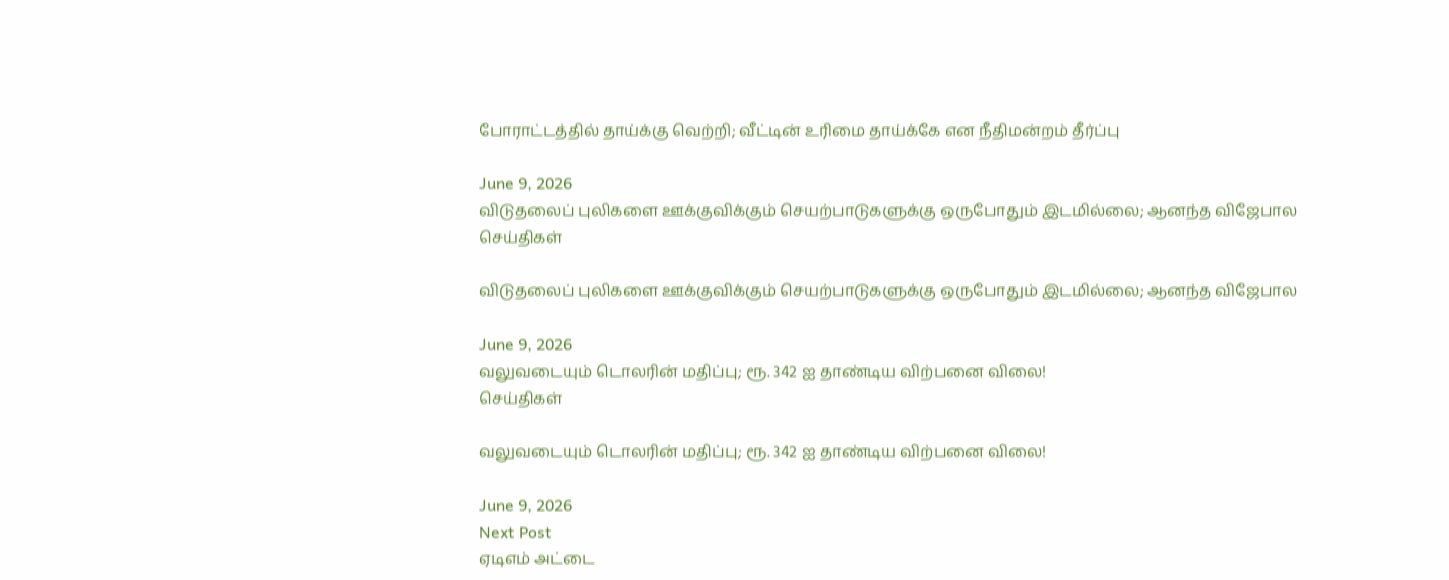போராட்டத்தில் தாய்க்கு வெற்றி; வீட்டின் உரிமை தாய்க்கே என நீதிமன்றம் தீர்ப்பு

June 9, 2026
விடுதலைப் புலிகளை ஊக்குவிக்கும் செயற்பாடுகளுக்கு ஒருபோதும் இடமில்லை; ஆனந்த விஜேபால
செய்திகள்

விடுதலைப் புலிகளை ஊக்குவிக்கும் செயற்பாடுகளுக்கு ஒருபோதும் இடமில்லை; ஆனந்த விஜேபால

June 9, 2026
வலுவடையும் டொலரின் மதிப்பு; ரூ. 342 ஐ தாண்டிய விற்பனை விலை!
செய்திகள்

வலுவடையும் டொலரின் மதிப்பு; ரூ. 342 ஐ தாண்டிய விற்பனை விலை!

June 9, 2026
Next Post
ஏடிஎம் அட்டை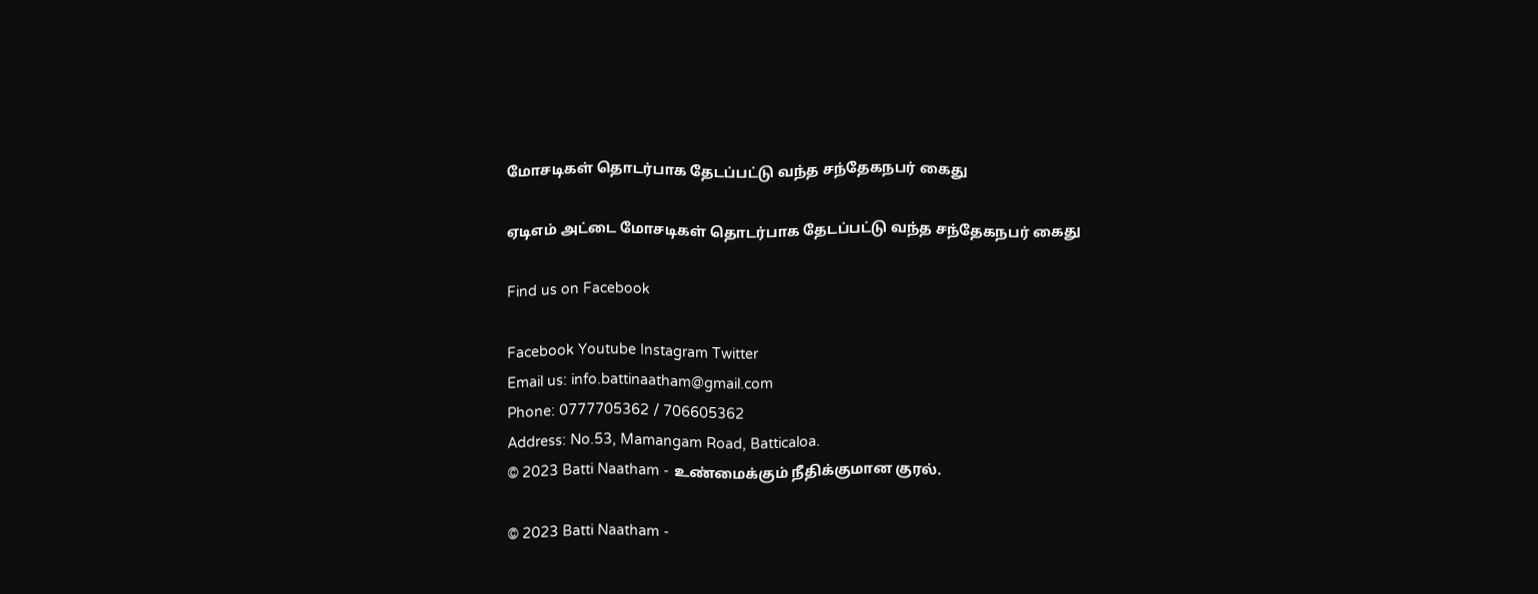மோசடிகள் தொடர்பாக தேடப்பட்டு வந்த சந்தேகநபர் கைது

ஏடிஎம் அட்டை மோசடிகள் தொடர்பாக தேடப்பட்டு வந்த சந்தேகநபர் கைது

Find us on Facebook

Facebook Youtube Instagram Twitter
Email us: info.battinaatham@gmail.com
Phone: 0777705362 / 706605362
Address: No.53, Mamangam Road, Batticaloa.
© 2023 Batti Naatham - உண்மைக்கும் நீதிக்குமான குரல்.

© 2023 Batti Naatham -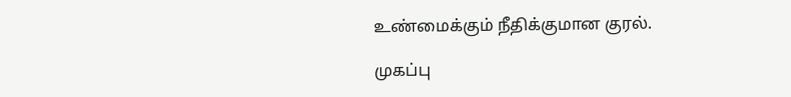உண்மைக்கும் நீதிக்குமான குரல்.

முகப்பு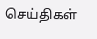செய்திகள்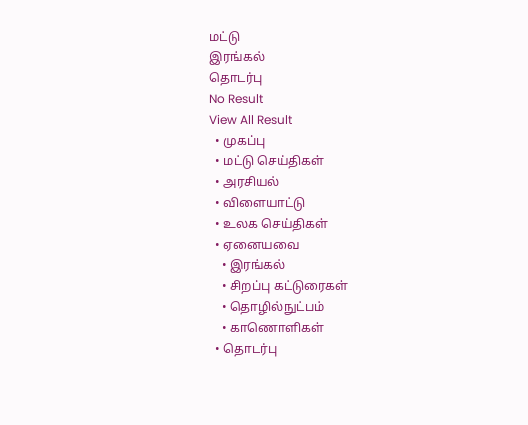மட்டு
இரங்கல்
தொடர்பு
No Result
View All Result
  • முகப்பு
  • மட்டு செய்திகள்
  • அரசியல்
  • விளையாட்டு
  • உலக செய்திகள்
  • ஏனையவை
    • இரங்கல்
    • சிறப்பு கட்டுரைகள்
    • தொழில்நுட்பம்
    • காணொளிகள்
  • தொடர்பு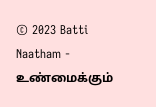© 2023 Batti Naatham - உண்மைக்கும்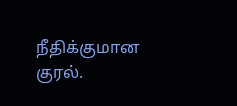நீதிக்குமான குரல்.